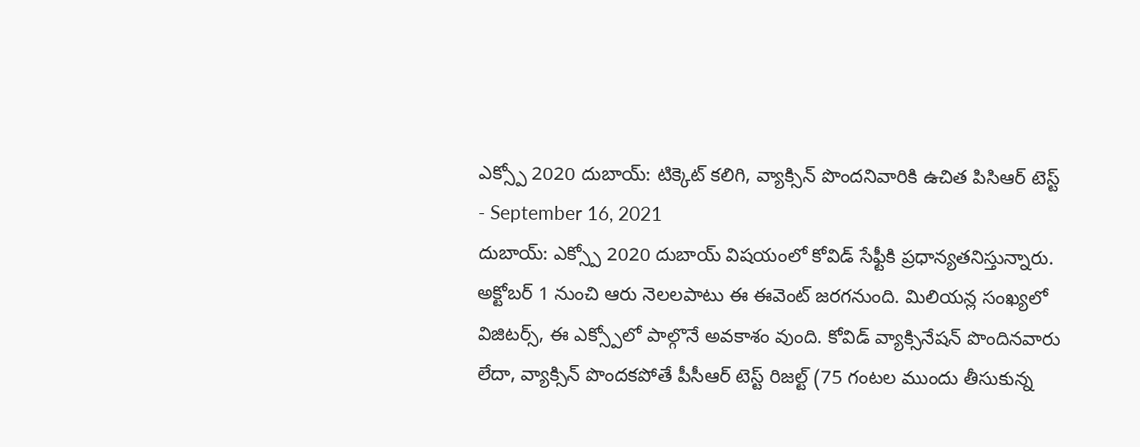ఎక్స్పో 2020 దుబాయ్: టిక్కెట్ కలిగి, వ్యాక్సిన్ పొందనివారికి ఉచిత పిసిఆర్ టెస్ట్
- September 16, 2021
దుబాయ్: ఎక్స్పో 2020 దుబాయ్ విషయంలో కోవిడ్ సేఫ్టీకి ప్రధాన్యతనిస్తున్నారు. అక్టోబర్ 1 నుంచి ఆరు నెలలపాటు ఈ ఈవెంట్ జరగనుంది. మిలియన్ల సంఖ్యలో విజిటర్స్, ఈ ఎక్స్పోలో పాల్గొనే అవకాశం వుంది. కోవిడ్ వ్యాక్సినేషన్ పొందినవారు లేదా, వ్యాక్సిన్ పొందకపోతే పీసీఆర్ టెస్ట్ రిజల్ట్ (75 గంటల ముందు తీసుకున్న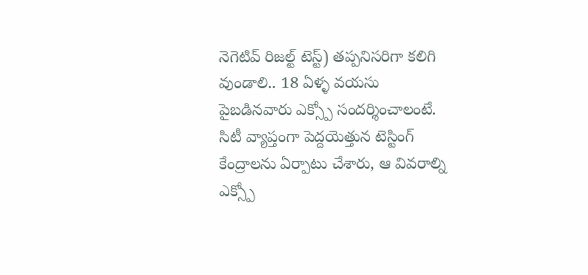నెగెటివ్ రిజల్ట్ టెస్ట్) తప్పనిసరిగా కలిగి వుండాలి.. 18 ఏళ్ళ వయసు పైబడినవారు ఎక్స్పో సందర్శించాలంటే. సిటీ వ్యాప్తంగా పెద్దయెత్తున టెస్టింగ్ కేంద్రాలను ఏర్పాటు చేశారు, ఆ వివరాల్ని ఎక్స్పో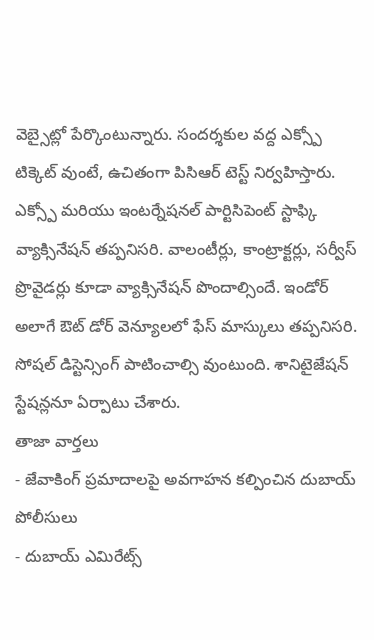వెబ్సైట్లో పేర్కొంటున్నారు. సందర్శకుల వద్ద ఎక్స్పో టిక్కెట్ వుంటే, ఉచితంగా పిసిఆర్ టెస్ట్ నిర్వహిస్తారు. ఎక్స్పో మరియు ఇంటర్నేషనల్ పార్టిసిపెంట్ స్టాఫ్కి వ్యాక్సినేషన్ తప్పనిసరి. వాలంటీర్లు, కాంట్రాక్టర్లు, సర్వీస్ ప్రొవైడర్లు కూడా వ్యాక్సినేషన్ పొందాల్సిందే. ఇండోర్ అలాగే ఔట్ డోర్ వెన్యూలలో ఫేస్ మాస్కులు తప్పనిసరి. సోషల్ డిస్టెన్సింగ్ పాటించాల్సి వుంటుంది. శానిటైజేషన్ స్టేషన్లనూ ఏర్పాటు చేశారు.
తాజా వార్తలు
- జేవాకింగ్ ప్రమాదాలపై అవగాహన కల్పించిన దుబాయ్ పోలీసులు
- దుబాయ్ ఎమిరేట్స్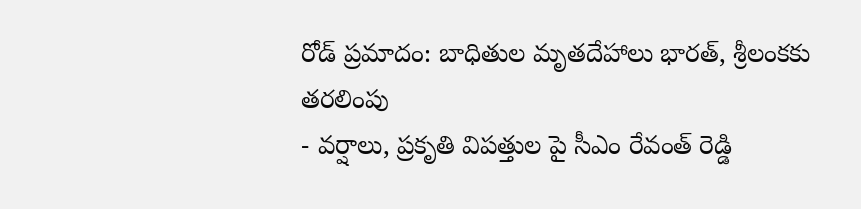రోడ్ ప్రమాదం: బాధితుల మృతదేహాలు భారత్, శ్రీలంకకు తరలింపు
- వర్షాలు, ప్రకృతి విపత్తుల పై సీఎం రేవంత్ రెడ్డి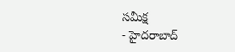సమీక్ష
- హైదరాబాద్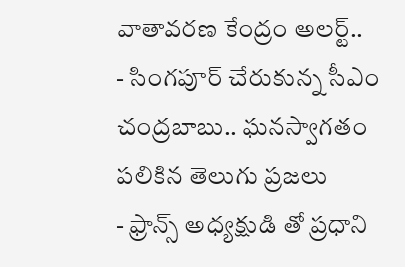వాతావరణ కేంద్రం అలర్ట్..
- సింగపూర్ చేరుకున్న సీఎం చంద్రబాబు.. ఘనస్వాగతం పలికిన తెలుగు ప్రజలు
- ఫ్రాన్స్ అధ్యక్షుడి తో ప్రధాని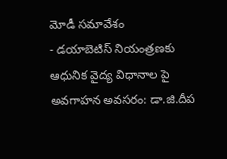మోడీ సమావేశం
- డయాబెటిస్ నియంత్రణకు ఆధునిక వైద్య విధానాల పై అవగాహన అవసరం: డా.జి.దీప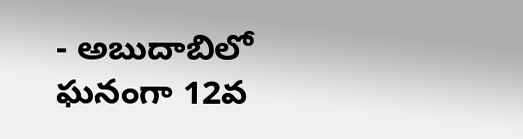- అబుదాబిలో ఘనంగా 12వ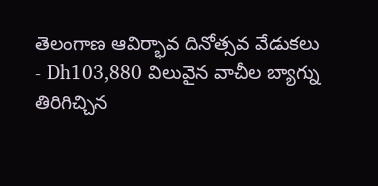తెలంగాణ ఆవిర్భావ దినోత్సవ వేడుకలు
- Dh103,880 విలువైన వాచీల బ్యాగ్ను తిరిగిచ్చిన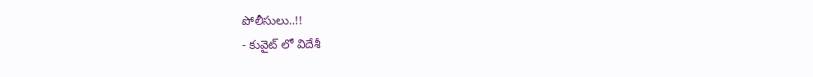పోలీసులు..!!
- కువైట్ లో విదేశీ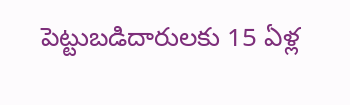పెట్టుబడిదారులకు 15 ఏళ్ల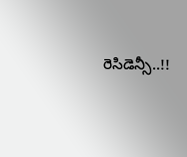రెసిడెన్సీ..!!